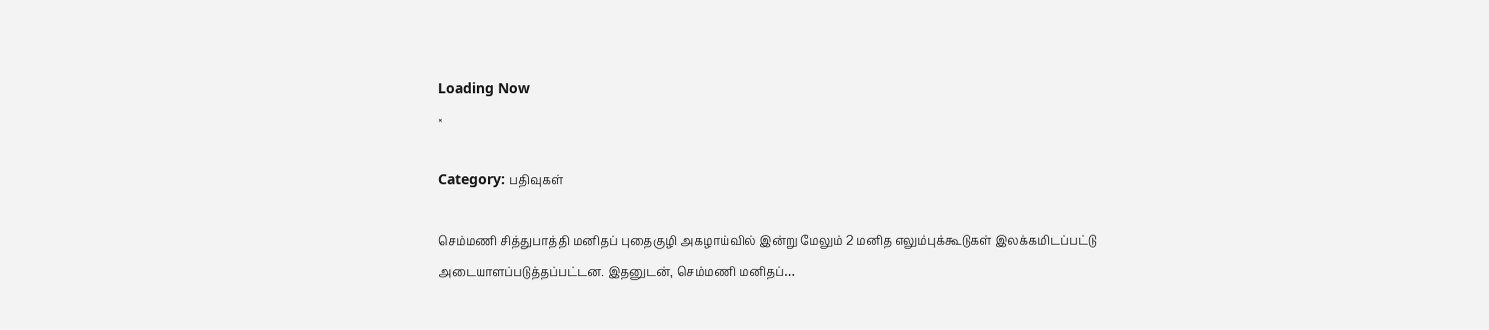Loading Now
×

Category: பதிவுகள்

செம்மணி சித்துபாத்தி மனிதப் புதைகுழி அகழாய்வில் இன்று மேலும் 2 மனித எலும்புக்கூடுகள் இலக்கமிடப்பட்டு அடையாளப்படுத்தப்பட்டன. இதனுடன், செம்மணி மனிதப்…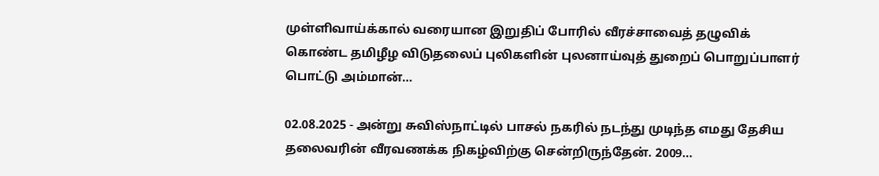முள்ளிவாய்க்கால் வரையான இறுதிப் போரில் வீரச்சாவைத் தழுவிக் கொண்ட தமிழீழ விடுதலைப் புலிகளின் புலனாய்வுத் துறைப் பொறுப்பாளர் பொட்டு அம்மான்…

02.08.2025 - அன்று சுவிஸ்நாட்டில் பாசல் நகரில் நடந்து முடிந்த எமது தேசிய தலைவரின் வீரவணக்க நிகழ்விற்கு சென்றிருந்தேன். 2009…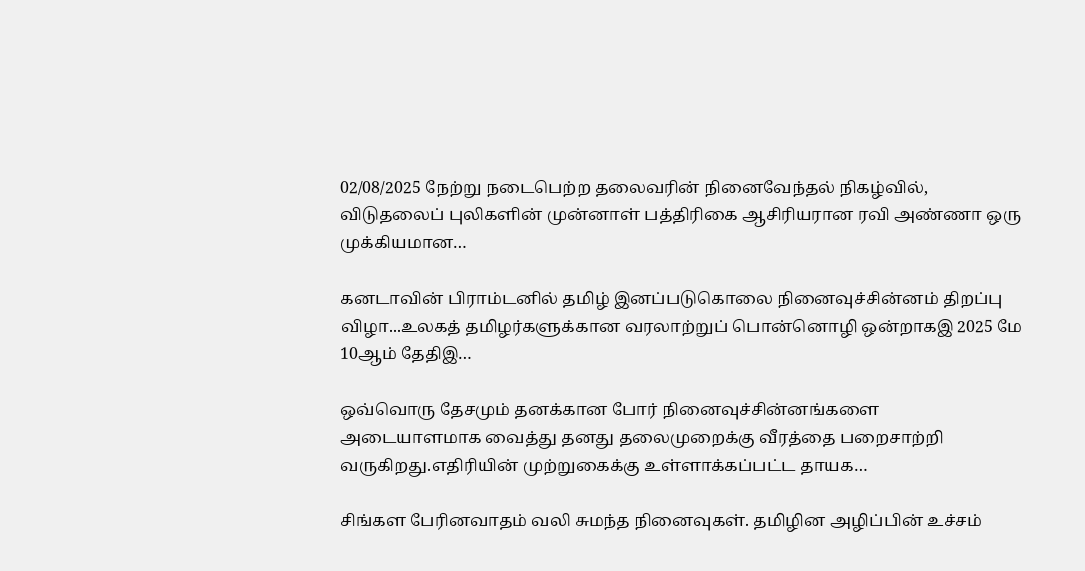02/08/2025 நேற்று நடைபெற்ற தலைவரின் நினைவேந்தல் நிகழ்வில், விடுதலைப் புலிகளின் முன்னாள் பத்திரிகை ஆசிரியரான ரவி அண்ணா ஒரு முக்கியமான…

கனடாவின் பிராம்டனில் தமிழ் இனப்படுகொலை நினைவுச்சின்னம் திறப்பு விழா...உலகத் தமிழர்களுக்கான வரலாற்றுப் பொன்னொழி ஒன்றாகஇ 2025 மே 10ஆம் தேதிஇ…

ஒவ்வொரு தேசமும் தனக்கான போர் நினைவுச்சின்னங்களை அடையாளமாக வைத்து தனது தலைமுறைக்கு வீரத்தை பறைசாற்றி வருகிறது.எதிரியின் முற்றுகைக்கு உள்ளாக்கப்பட்ட தாயக…

சிங்கள பேரினவாதம் வலி சுமந்த நினைவுகள். தமிழின அழிப்பின் உச்சம்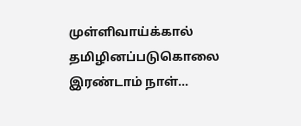முள்ளிவாய்க்கால் தமிழினப்படுகொலை இரண்டாம் நாள்…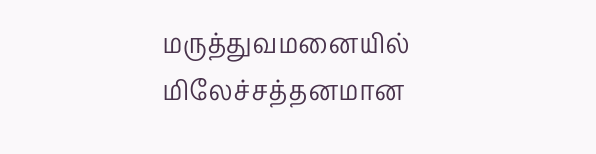மருத்துவமனையில் மிலேச்சத்தனமான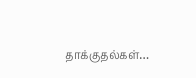தாக்குதல்கள்…